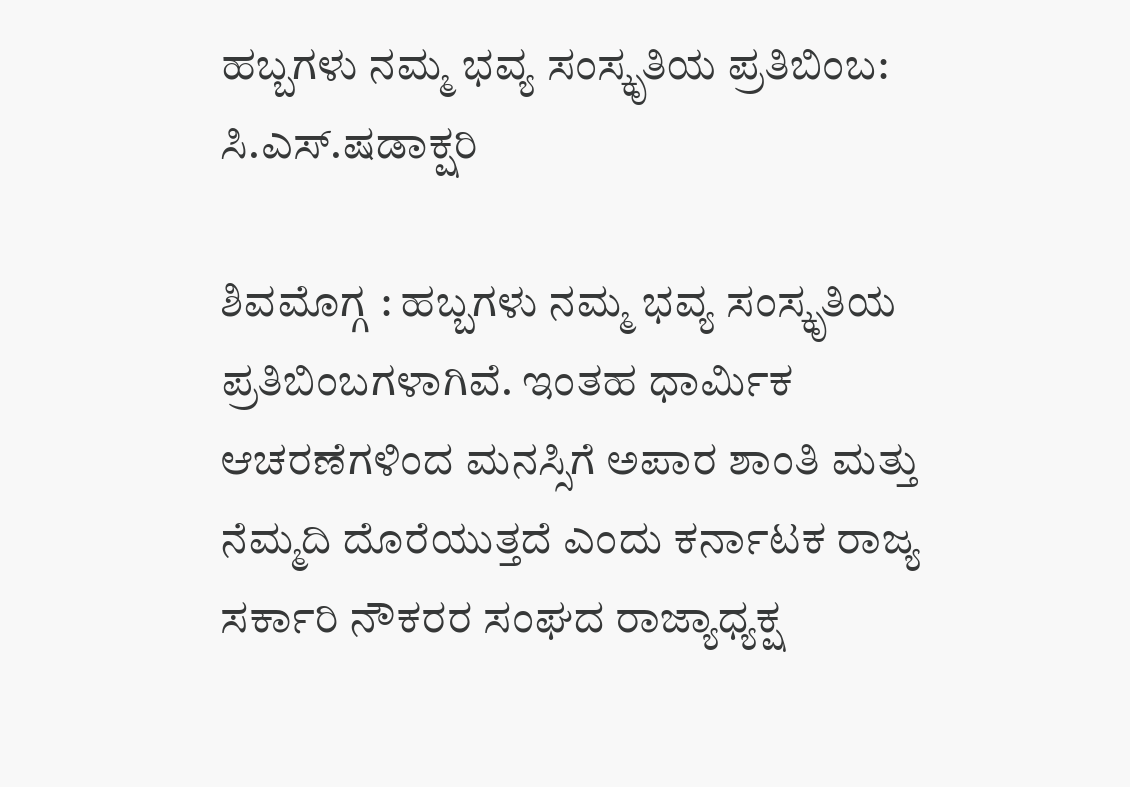ಹಬ್ಬಗಳು ನಮ್ಮ ಭವ್ಯ ಸಂಸ್ಕೃತಿಯ ಪ್ರತಿಬಿಂಬ: ಸಿ.ಎಸ್.ಷಡಾಕ್ಷರಿ

ಶಿವಮೊಗ್ಗ : ಹಬ್ಬಗಳು ನಮ್ಮ ಭವ್ಯ ಸಂಸ್ಕೃತಿಯ ಪ್ರತಿಬಿಂಬಗಳಾಗಿವೆ. ಇಂತಹ ಧಾರ್ಮಿಕ ಆಚರಣೆಗಳಿಂದ ಮನಸ್ಸಿಗೆ ಅಪಾರ ಶಾಂತಿ ಮತ್ತು ನೆಮ್ಮದಿ ದೊರೆಯುತ್ತದೆ ಎಂದು ಕರ್ನಾಟಕ ರಾಜ್ಯ ಸರ್ಕಾರಿ ನೌಕರರ ಸಂಘದ ರಾಜ್ಯಾಧ್ಯಕ್ಷ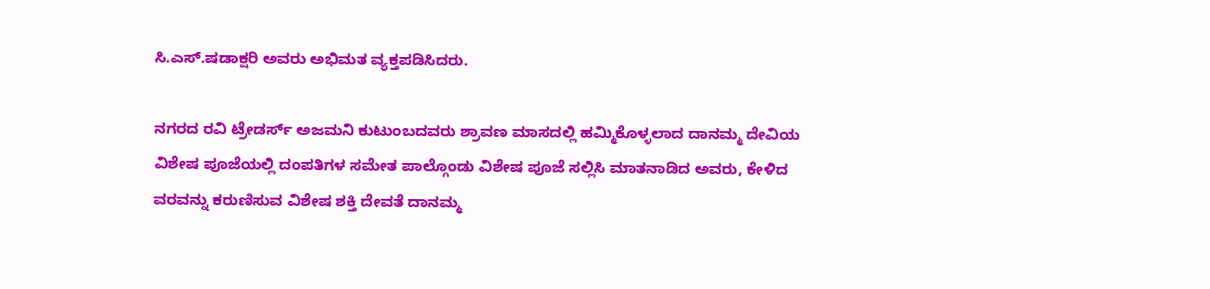ಸಿ.ಎಸ್.ಷಡಾಕ್ಷರಿ ಅವರು ಅಭಿಮತ ವ್ಯಕ್ತಪಡಿಸಿದರು.

ನಗರದ ರವಿ ಟ್ರೇಡರ್ಸ್ ಅಜಮನಿ ಕುಟುಂಬದವರು ಶ್ರಾವಣ ಮಾಸದಲ್ಲಿ ಹಮ್ಮಿಕೊಳ್ಳಲಾದ ದಾನಮ್ಮ ದೇವಿಯ ವಿಶೇಷ ಪೂಜೆಯಲ್ಲಿ ದಂಪತಿಗಳ ಸಮೇತ ಪಾಲ್ಗೊಂಡು ವಿಶೇಷ ಪೂಜೆ ಸಲ್ಲಿಸಿ ಮಾತನಾಡಿದ ಅವರು, ಕೇಳಿದ ವರವನ್ನು ಕರುಣಿಸುವ ವಿಶೇಷ ಶಕ್ತಿ ದೇವತೆ ದಾನಮ್ಮ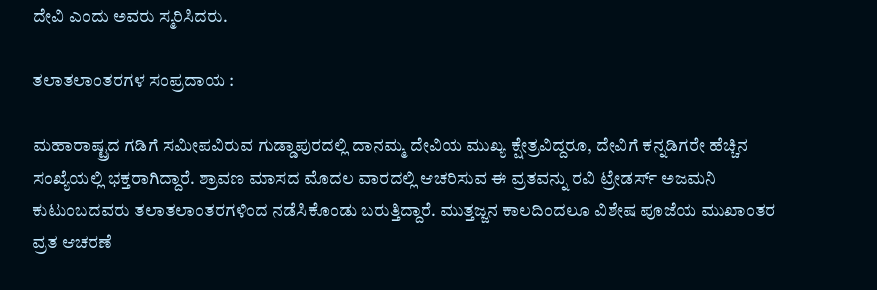ದೇವಿ ಎಂದು ಅವರು ಸ್ಮರಿಸಿದರು.

ತಲಾತಲಾಂತರಗಳ ಸಂಪ್ರದಾಯ :

ಮಹಾರಾಷ್ಟ್ರದ ಗಡಿಗೆ ಸಮೀಪವಿರುವ ಗುಡ್ಡಾಪುರದಲ್ಲಿ ದಾನಮ್ಮ ದೇವಿಯ ಮುಖ್ಯ ಕ್ಷೇತ್ರವಿದ್ದರೂ, ದೇವಿಗೆ ಕನ್ನಡಿಗರೇ ಹೆಚ್ಚಿನ ಸಂಖ್ಯೆಯಲ್ಲಿ ಭಕ್ತರಾಗಿದ್ದಾರೆ. ಶ್ರಾವಣ ಮಾಸದ ಮೊದಲ ವಾರದಲ್ಲಿ ಆಚರಿಸುವ ಈ ವ್ರತವನ್ನು ರವಿ ಟ್ರೇಡರ್ಸ್ ಅಜಮನಿ ಕುಟುಂಬದವರು ತಲಾತಲಾಂತರಗಳಿಂದ ನಡೆಸಿಕೊಂಡು ಬರುತ್ತಿದ್ದಾರೆ. ಮುತ್ತಜ್ಜನ ಕಾಲದಿಂದಲೂ ವಿಶೇಷ ಪೂಜೆಯ ಮುಖಾಂತರ ವ್ರತ ಆಚರಣೆ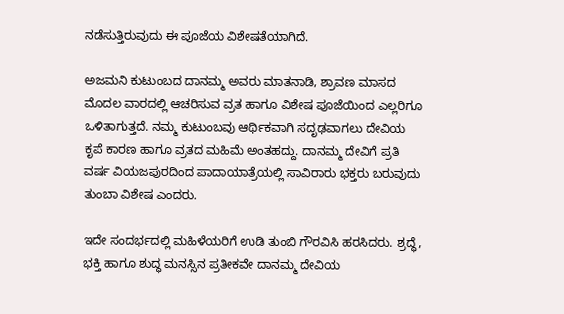ನಡೆಸುತ್ತಿರುವುದು ಈ ಪೂಜೆಯ ವಿಶೇಷತೆಯಾಗಿದೆ.

ಅಜಮನಿ ಕುಟುಂಬದ ದಾನಮ್ಮ ಅವರು ಮಾತನಾಡಿ, ಶ್ರಾವಣ ಮಾಸದ ಮೊದಲ ವಾರದಲ್ಲಿ ಆಚರಿಸುವ ವ್ರತ ಹಾಗೂ ವಿಶೇಷ ಪೂಜೆಯಿಂದ ಎಲ್ಲರಿಗೂ ಒಳಿತಾಗುತ್ತದೆ. ನಮ್ಮ ಕುಟುಂಬವು ಆರ್ಥಿಕವಾಗಿ ಸದೃಢವಾಗಲು ದೇವಿಯ ಕೃಪೆ ಕಾರಣ ಹಾಗೂ ವ್ರತದ ಮಹಿಮೆ ಅಂತಹದ್ದು. ದಾನಮ್ಮ ದೇವಿಗೆ ಪ್ರತಿ ವರ್ಷ ವಿಯಜಪುರದಿಂದ ಪಾದಾಯಾತ್ರೆಯಲ್ಲಿ ಸಾವಿರಾರು ಭಕ್ತರು ಬರುವುದು ತುಂಬಾ ವಿಶೇಷ ಎಂದರು.

ಇದೇ ಸಂದರ್ಭದಲ್ಲಿ ಮಹಿಳೆಯರಿಗೆ ಉಡಿ ತುಂಬಿ ಗೌರವಿಸಿ ಹರಸಿದರು. ಶ್ರದ್ಧೆ, ಭಕ್ತಿ ಹಾಗೂ ಶುದ್ಧ ಮನಸ್ಸಿನ ಪ್ರತೀಕವೇ ದಾನಮ್ಮ ದೇವಿಯ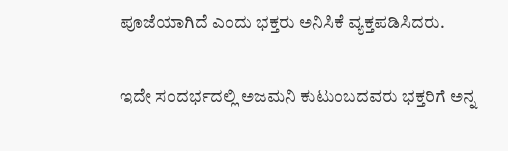ಪೂಜೆಯಾಗಿದೆ ಎಂದು ಭಕ್ತರು ಅನಿಸಿಕೆ ವ್ಯಕ್ತಪಡಿಸಿದರು.

ಇದೇ ಸಂದರ್ಭದಲ್ಲಿ ಅಜಮನಿ ಕುಟುಂಬದವರು ಭಕ್ತರಿಗೆ ಅನ್ನ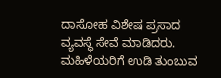ದಾಸೋಹ ವಿಶೇಷ ಪ್ರಸಾದ ವ್ಯವಸ್ಥೆ ಸೇವೆ ಮಾಡಿದರು. ಮಹಿಳೆಯರಿಗೆ ಉಡಿ ತುಂಬುವ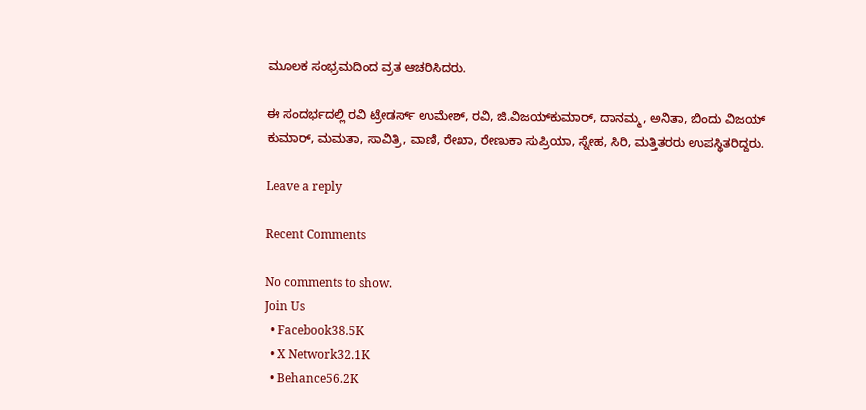ಮೂಲಕ ಸಂಭ್ರಮದಿಂದ ವ್ರತ ಆಚರಿಸಿದರು.

ಈ ಸಂದರ್ಭದಲ್ಲಿ ರವಿ ಟ್ರೇಡರ್ಸ್ ಉಮೇಶ್, ರವಿ, ಜಿ.ವಿಜಯ್‌ಕುಮಾರ್, ದಾನಮ್ಮ, ಅನಿತಾ, ಬಿಂದು ವಿಜಯ್‌ ಕುಮಾರ್, ಮಮತಾ, ಸಾವಿತ್ರಿ, ವಾಣಿ, ರೇಖಾ, ರೇಣುಕಾ ಸುಪ್ರಿಯಾ, ಸ್ನೇಹ, ಸಿರಿ, ಮತ್ತಿತರರು ಉಪಸ್ಥಿತರಿದ್ದರು.

Leave a reply

Recent Comments

No comments to show.
Join Us
  • Facebook38.5K
  • X Network32.1K
  • Behance56.2K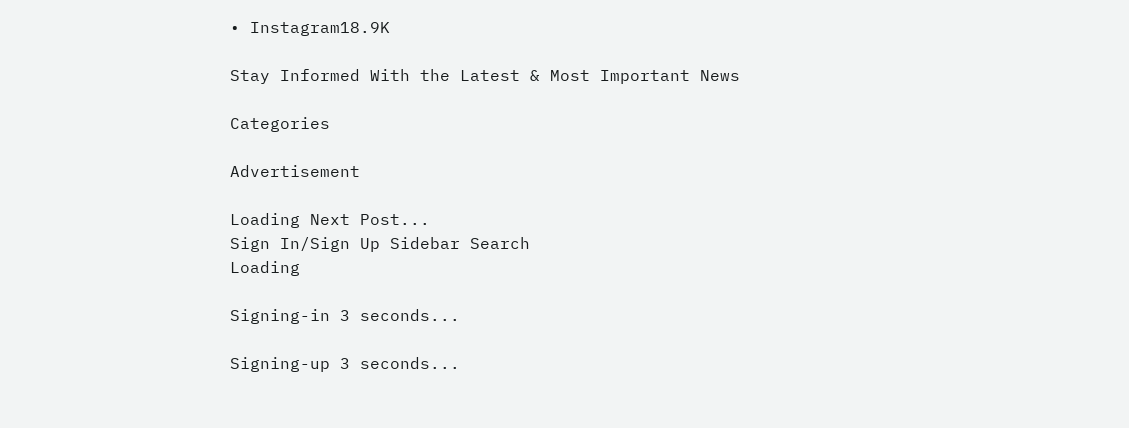• Instagram18.9K

Stay Informed With the Latest & Most Important News

Categories

Advertisement

Loading Next Post...
Sign In/Sign Up Sidebar Search
Loading

Signing-in 3 seconds...

Signing-up 3 seconds...